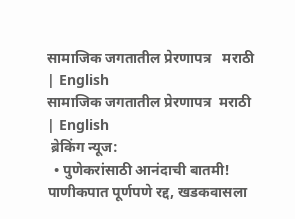सामाजिक जगतातील प्रेरणापत्र   मराठी | English
सामाजिक जगतातील प्रेरणापत्र  मराठी | English
 ब्रेकिंग न्यूज:
  • पुणेकरांसाठी आनंदाची बातमी! पाणीकपात पूर्णपणे रद्द, खडकवासला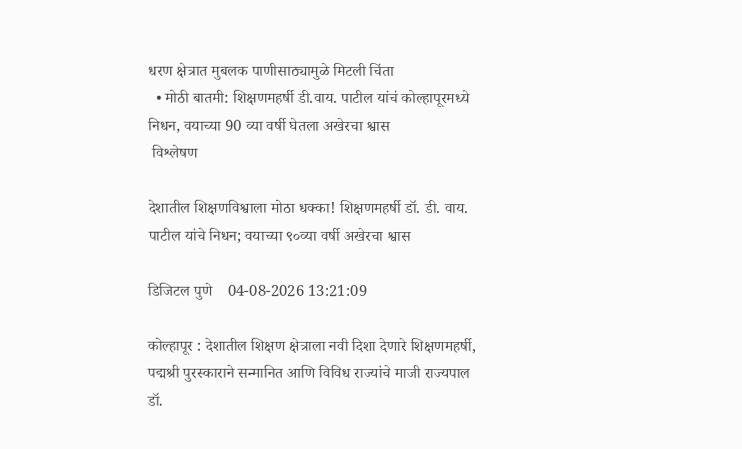धरण क्षेत्रात मुबलक पाणीसाठ्यामुळे मिटली चिंता
  • मोठी बातमी: शिक्षणमहर्षी डी.वाय. पाटील यांचं कोल्हापूरमध्ये निधन, वयाच्या 90 व्या वर्षी घेतला अखेरचा श्वास
 विश्लेषण

देशातील शिक्षणविश्वाला मोठा धक्का! शिक्षणमहर्षी डॉ. डी. वाय. पाटील यांचे निधन; वयाच्या ९०व्या वर्षी अखेरचा श्वास

डिजिटल पुणे    04-08-2026 13:21:09

कोल्हापूर : देशातील शिक्षण क्षेत्राला नवी दिशा देणारे शिक्षणमहर्षी, पद्मश्री पुरस्काराने सन्मानित आणि विविध राज्यांचे माजी राज्यपाल डॉ.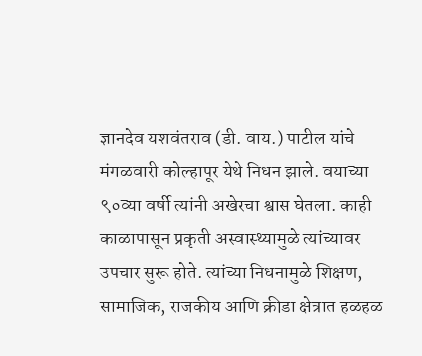ज्ञानदेव यशवंतराव (डी. वाय.) पाटील यांचे मंगळवारी कोल्हापूर येथे निधन झाले. वयाच्या ९०व्या वर्षी त्यांनी अखेरचा श्वास घेतला. काही काळापासून प्रकृती अस्वास्थ्यामुळे त्यांच्यावर उपचार सुरू होते. त्यांच्या निधनामुळे शिक्षण, सामाजिक, राजकीय आणि क्रीडा क्षेत्रात हळहळ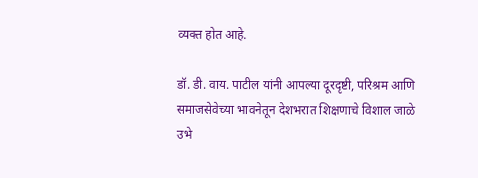व्यक्त होत आहे.

डॉ. डी. वाय. पाटील यांनी आपल्या दूरदृष्टी, परिश्रम आणि समाजसेवेच्या भावनेतून देशभरात शिक्षणाचे विशाल जाळे उभे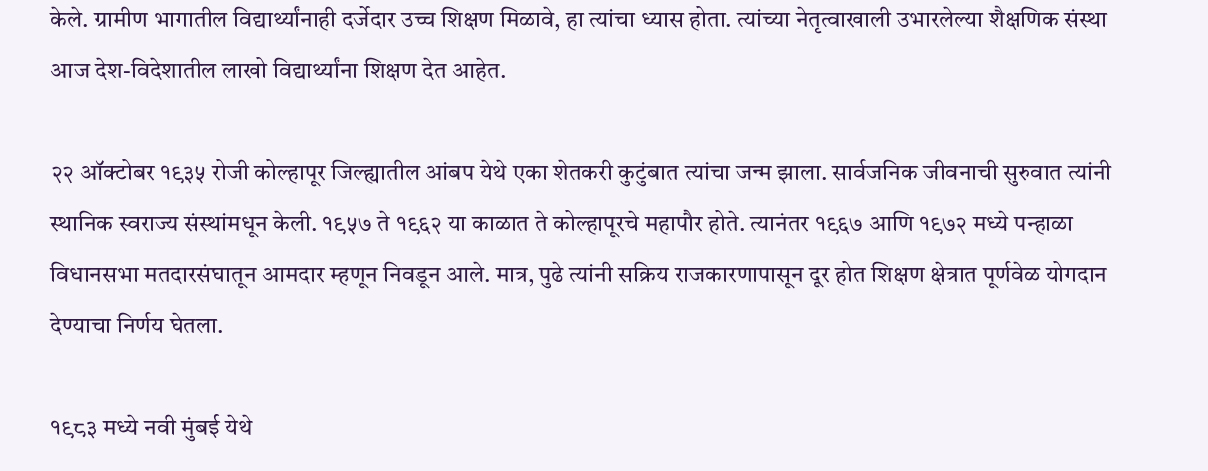केले. ग्रामीण भागातील विद्यार्थ्यांनाही दर्जेदार उच्च शिक्षण मिळावे, हा त्यांचा ध्यास होता. त्यांच्या नेतृत्वाखाली उभारलेल्या शैक्षणिक संस्था आज देश-विदेशातील लाखो विद्यार्थ्यांना शिक्षण देत आहेत.

२२ ऑक्टोबर १९३५ रोजी कोल्हापूर जिल्ह्यातील आंबप येथे एका शेतकरी कुटुंबात त्यांचा जन्म झाला. सार्वजनिक जीवनाची सुरुवात त्यांनी स्थानिक स्वराज्य संस्थांमधून केली. १९५७ ते १९६२ या काळात ते कोल्हापूरचे महापौर होते. त्यानंतर १९६७ आणि १९७२ मध्ये पन्हाळा विधानसभा मतदारसंघातून आमदार म्हणून निवडून आले. मात्र, पुढे त्यांनी सक्रिय राजकारणापासून दूर होत शिक्षण क्षेत्रात पूर्णवेळ योगदान देण्याचा निर्णय घेतला.

१९८३ मध्ये नवी मुंबई येथे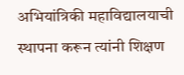अभियांत्रिकी महाविद्यालयाची स्थापना करून त्यांनी शिक्षण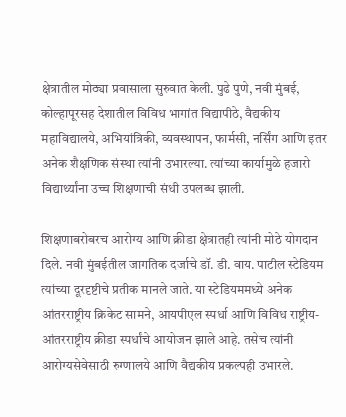क्षेत्रातील मोठ्या प्रवासाला सुरुवात केली. पुढे पुणे, नवी मुंबई, कोल्हापूरसह देशातील विविध भागांत विद्यापीठे, वैद्यकीय महाविद्यालये, अभियांत्रिकी, व्यवस्थापन, फार्मसी, नर्सिंग आणि इतर अनेक शैक्षणिक संस्था त्यांनी उभारल्या. त्यांच्या कार्यामुळे हजारो विद्यार्थ्यांना उच्च शिक्षणाची संधी उपलब्ध झाली.

शिक्षणाबरोबरच आरोग्य आणि क्रीडा क्षेत्रातही त्यांनी मोठे योगदान दिले. नवी मुंबईतील जागतिक दर्जाचे डॉ. डी. वाय. पाटील स्टेडियम त्यांच्या दूरदृष्टीचे प्रतीक मानले जाते. या स्टेडियममध्ये अनेक आंतरराष्ट्रीय क्रिकेट सामने, आयपीएल स्पर्धा आणि विविध राष्ट्रीय-आंतरराष्ट्रीय क्रीडा स्पर्धांचे आयोजन झाले आहे. तसेच त्यांनी आरोग्यसेवेसाठी रुग्णालये आणि वैद्यकीय प्रकल्पही उभारले.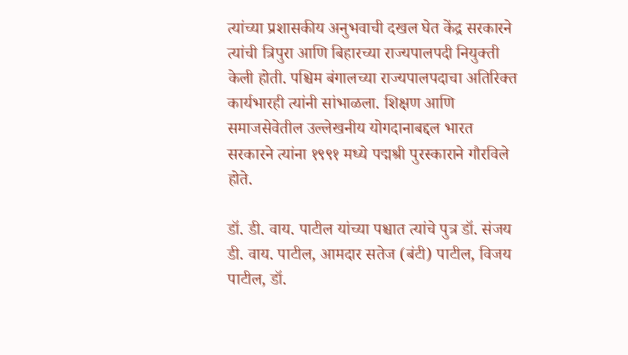त्यांच्या प्रशासकीय अनुभवाची दखल घेत केंद्र सरकारने त्यांची त्रिपुरा आणि बिहारच्या राज्यपालपदी नियुक्ती केली होती. पश्चिम बंगालच्या राज्यपालपदाचा अतिरिक्त कार्यभारही त्यांनी सांभाळला. शिक्षण आणि समाजसेवेतील उल्लेखनीय योगदानाबद्दल भारत सरकारने त्यांना १९९१ मध्ये पद्मश्री पुरस्काराने गौरविले होते.

डॉ. डी. वाय. पाटील यांच्या पश्चात त्यांचे पुत्र डॉ. संजय डी. वाय. पाटील, आमदार सतेज (बंटी) पाटील, विजय पाटील, डॉ.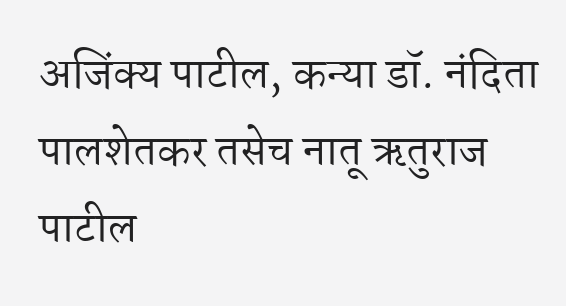अजिंक्य पाटील, कन्या डॉ. नंदिता पालशेतकर तसेच नातू ऋतुराज पाटील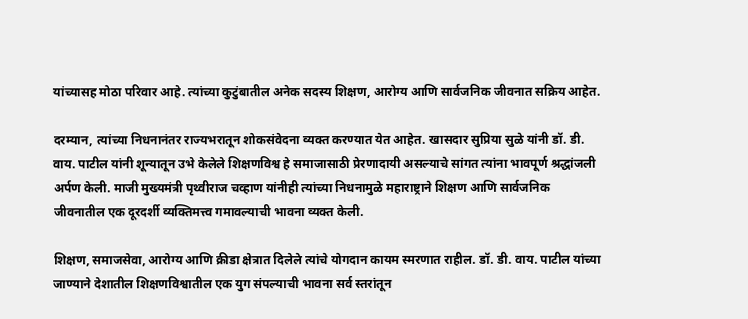यांच्यासह मोठा परिवार आहे. त्यांच्या कुटुंबातील अनेक सदस्य शिक्षण, आरोग्य आणि सार्वजनिक जीवनात सक्रिय आहेत.

दरम्यान, त्यांच्या निधनानंतर राज्यभरातून शोकसंवेदना व्यक्त करण्यात येत आहेत. खासदार सुप्रिया सुळे यांनी डॉ. डी. वाय. पाटील यांनी शून्यातून उभे केलेले शिक्षणविश्व हे समाजासाठी प्रेरणादायी असल्याचे सांगत त्यांना भावपूर्ण श्रद्धांजली अर्पण केली. माजी मुख्यमंत्री पृथ्वीराज चव्हाण यांनीही त्यांच्या निधनामुळे महाराष्ट्राने शिक्षण आणि सार्वजनिक जीवनातील एक दूरदर्शी व्यक्तिमत्त्व गमावल्याची भावना व्यक्त केली.

शिक्षण, समाजसेवा, आरोग्य आणि क्रीडा क्षेत्रात दिलेले त्यांचे योगदान कायम स्मरणात राहील. डॉ. डी. वाय. पाटील यांच्या जाण्याने देशातील शिक्षणविश्वातील एक युग संपल्याची भावना सर्व स्तरांतून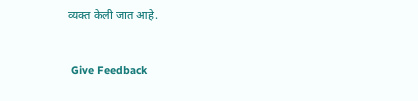व्यक्त केली जात आहे.


 Give Feedback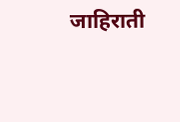जाहिराती